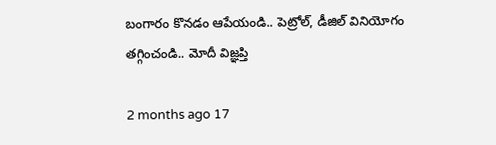బంగారం కొనడం ఆపేయండి.. పెట్రోల్, డీజిల్ వినియోగం తగ్గించండి.. మోదీ విజ్ఞప్తి

2 months ago 17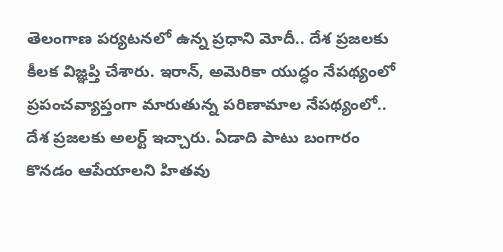తెలంగాణ పర్యటనలో ఉన్న ప్రధాని మోదీ.. దేశ ప్రజలకు కీలక విజ్ఞప్తి చేశారు. ఇరాన్, అమెరికా యుద్ధం నేపథ్యంలో ప్రపంచవ్యాప్తంగా మారుతున్న పరిణామాల నేపథ్యంలో.. దేశ ప్రజలకు అలర్ట్ ఇచ్చారు. ఏడాది పాటు బంగారం కొనడం ఆపేయాలని హితవు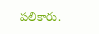పలికారు.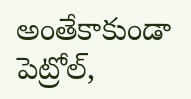అంతేకాకుండా పెట్రోల్,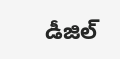డీజిల్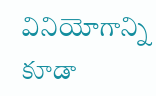వినియోగాన్ని కూడా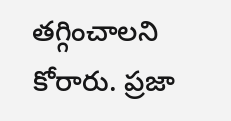తగ్గించాలని కోరారు. ప్రజా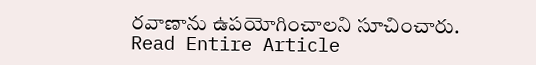రవాణాను ఉపయోగించాలని సూచించారు.
Read Entire Article